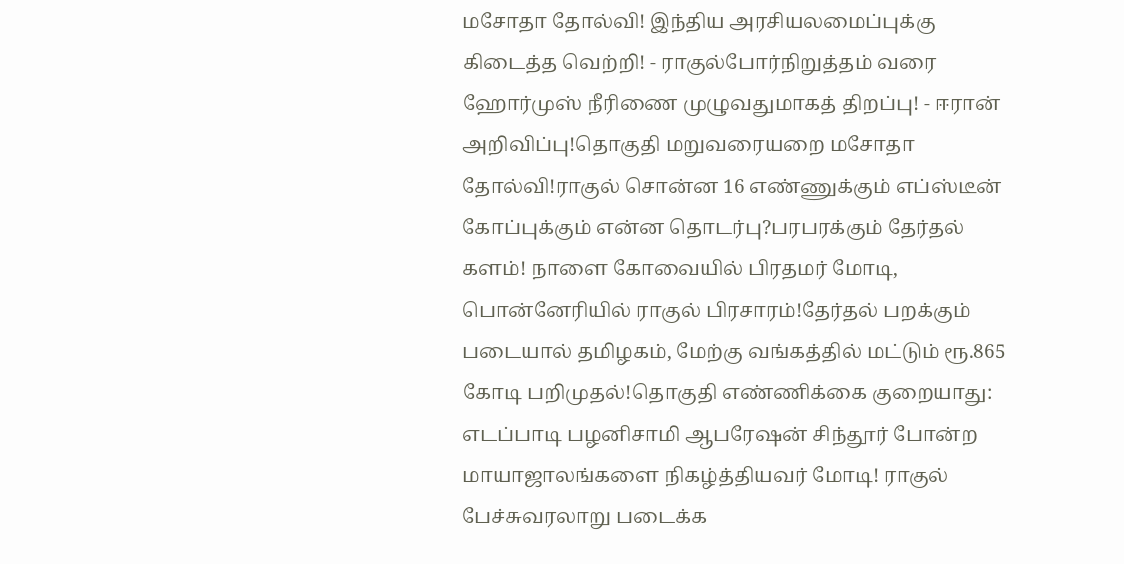மசோதா தோல்வி! இந்திய அரசியலமைப்புக்கு கிடைத்த வெற்றி! - ராகுல்போர்நிறுத்தம் வரை ஹோர்முஸ் நீரிணை முழுவதுமாகத் திறப்பு! - ஈரான் அறிவிப்பு!தொகுதி மறுவரையறை மசோதா தோல்வி!ராகுல் சொன்ன 16 எண்ணுக்கும் எப்ஸ்டீன் கோப்புக்கும் என்ன தொடர்பு?பரபரக்கும் தேர்தல் களம்! நாளை கோவையில் பிரதமர் மோடி, பொன்னேரியில் ராகுல் பிரசாரம்!தேர்தல் பறக்கும் படையால் தமிழகம், மேற்கு வங்கத்தில் மட்டும் ரூ.865 கோடி பறிமுதல்!தொகுதி எண்ணிக்கை குறையாது: எடப்பாடி பழனிசாமி ஆபரேஷன் சிந்தூர் போன்ற மாயாஜாலங்களை நிகழ்த்தியவர் மோடி! ராகுல் பேச்சுவரலாறு படைக்க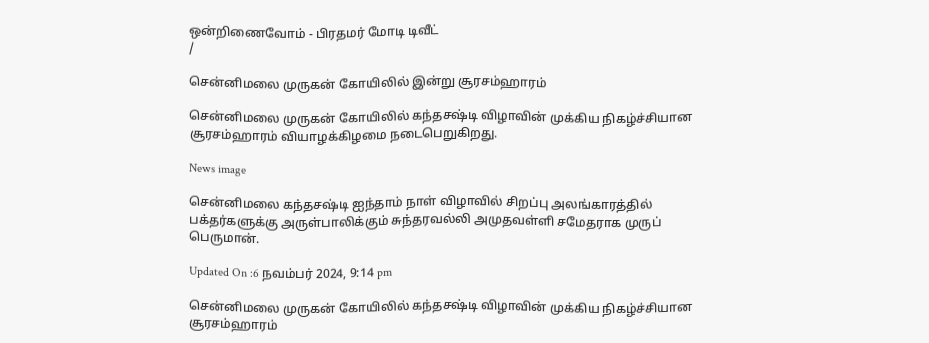ஒன்றிணைவோம் - பிரதமர் மோடி டிவீட்
/

சென்னிமலை முருகன் கோயிலில் இன்று சூரசம்ஹாரம்

சென்னிமலை முருகன் கோயிலில் கந்தசஷ்டி விழாவின் முக்கிய நிகழ்ச்சியான சூரசம்ஹாரம் வியாழக்கிழமை நடைபெறுகிறது.

News image

சென்னிமலை கந்தசஷ்டி ஐந்தாம் நாள் விழாவில் சிறப்பு அலங்காரத்தில் பக்தர்களுக்கு அருள்பாலிக்கும் சுந்தரவல்லி அமுதவள்ளி சமேதராக முருப் பெருமான்.

Updated On :6 நவம்பர் 2024, 9:14 pm

சென்னிமலை முருகன் கோயிலில் கந்தசஷ்டி விழாவின் முக்கிய நிகழ்ச்சியான சூரசம்ஹாரம்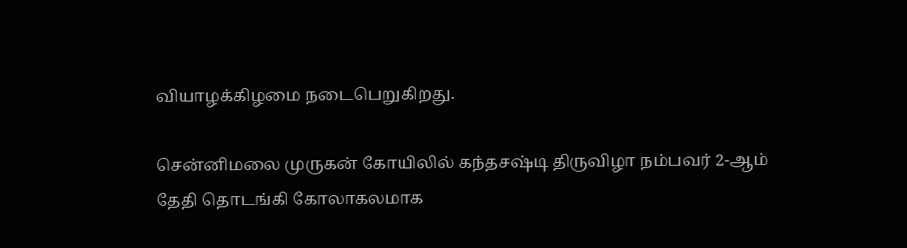வியாழக்கிழமை நடைபெறுகிறது.

சென்னிமலை முருகன் கோயிலில் கந்தசஷ்டி திருவிழா நம்பவர் 2-ஆம் தேதி தொடங்கி கோலாகலமாக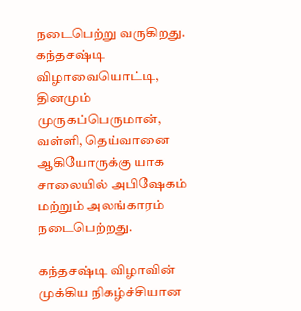நடைபெற்று வருகிறது. கந்தசஷ்டி விழாவையொட்டி, தினமும் முருகப்பெருமான், வள்ளி, தெய்வானை ஆகியோருக்கு யாக சாலையில் அபிஷேகம் மற்றும் அலங்காரம் நடைபெற்றது.

கந்தசஷ்டி விழாவின் முக்கிய நிகழ்ச்சியான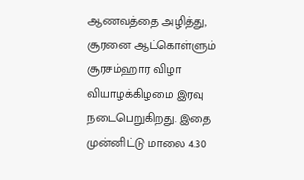ஆணவத்தை அழித்து, சூரனை ஆட்கொள்ளும் சூரசம்ஹார விழா வியாழக்கிழமை இரவு நடைபெறுகிறது. இதை முன்னிட்டு மாலை 4.30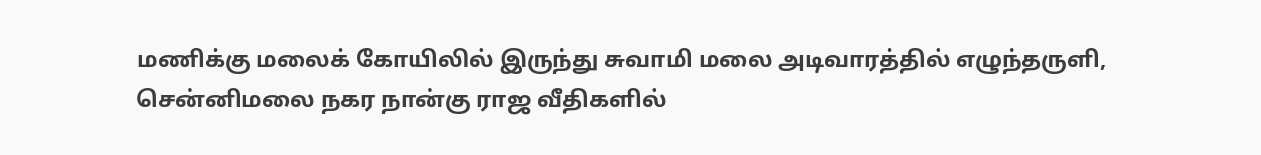மணிக்கு மலைக் கோயிலில் இருந்து சுவாமி மலை அடிவாரத்தில் எழுந்தருளி, சென்னிமலை நகர நான்கு ராஜ வீதிகளில்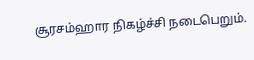சூரசம்ஹார நிகழ்ச்சி நடைபெறும்.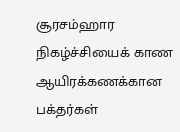சூரசம்ஹார நிகழ்ச்சியைக் காண ஆயிரக்கணக்கான பக்தர்கள்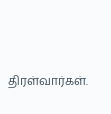திரள்வார்கள்.